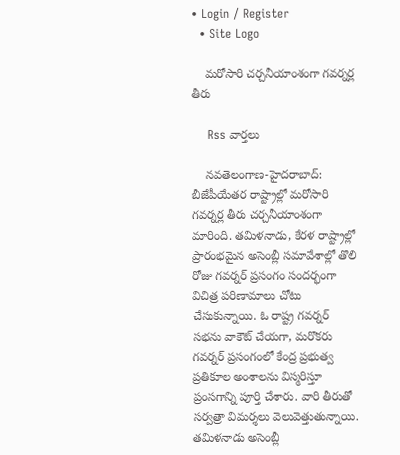• Login / Register
  • Site Logo

    మరోసారి చర్చనీయాంశంగా గవర్నర్ల తీరు

    Rss వార్తలు

    న‌వ‌తెలంగాణ‌-హైద‌రాబాద్‌: బీజేపీయేత‌ర రాష్ట్రాల్లో మ‌రోసారి గ‌వ‌ర్న‌ర్ల తీరు చ‌ర్చ‌నీయాంశంగా మారింది. త‌మిళ‌నాడు, కేర‌ళ రాష్ట్రాల్లో ప్రారంభ‌మైన అసెంబ్లీ స‌మావేశాల్లో తొలి రోజు గ‌వ‌ర్న‌ర్ ప్ర‌సంగం సంద‌ర్భంగా విచిత్ర ప‌రిణామాలు చోటు చేసుకున్నాయి. ఓ రాష్ట్ర గ‌వ‌ర్న‌ర్ స‌భ‌ను వాకౌట్ చేయ‌గా, మ‌రొక‌రు గ‌వ‌ర్న‌ర్ ప్ర‌సంగంలో కేంద్ర ప్ర‌భుత్వ‌ ప్ర‌తికూల అంశాల‌ను విస్మ‌రిస్తూ ప్రంస‌గాన్ని పూర్తి చేశారు. వారి తీరుతో సర్వ‌త్రా విమ‌ర్శ‌లు వెలువెత్తుతున్నాయి. త‌మిళ‌నాడు అసెంబ్లీ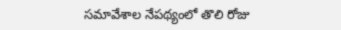స‌మావేశాల నేప‌థ్యంలో తొలి రోజు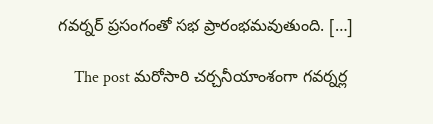గ‌వ‌ర్న‌ర్ ప్ర‌సంగంతో స‌భ ప్రారంభ‌మ‌వుతుంది. […]

    The post మ‌రోసారి చ‌ర్చ‌నీయాంశంగా గ‌వ‌ర్న‌ర్ల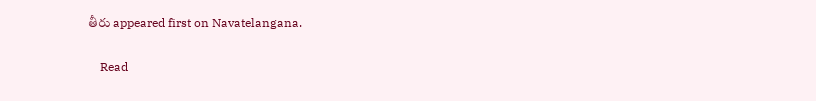తీరు appeared first on Navatelangana.

    Read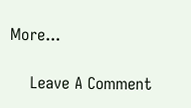More...

    Leave A Comment